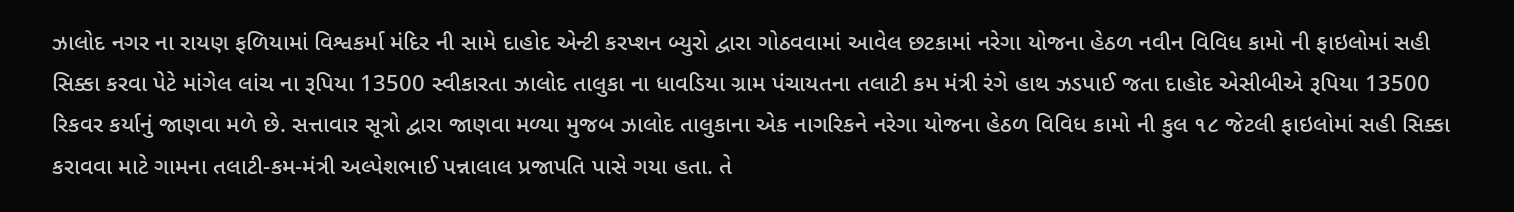ઝાલોદ નગર ના રાયણ ફળિયામાં વિશ્વકર્મા મંદિર ની સામે દાહોદ એન્ટી કરપ્શન બ્યુરો દ્વારા ગોઠવવામાં આવેલ છટકામાં નરેગા યોજના હેઠળ નવીન વિવિધ કામો ની ફાઇલોમાં સહી સિક્કા કરવા પેટે માંગેલ લાંચ ના રૂપિયા 13500 સ્વીકારતા ઝાલોદ તાલુકા ના ધાવડિયા ગ્રામ પંચાયતના તલાટી કમ મંત્રી રંગે હાથ ઝડપાઈ જતા દાહોદ એસીબીએ રૂપિયા 13500 રિકવર કર્યાનું જાણવા મળે છે. સત્તાવાર સૂત્રો દ્વારા જાણવા મળ્યા મુજબ ઝાલોદ તાલુકાના એક નાગરિકને નરેગા યોજના હેઠળ વિવિધ કામો ની કુલ ૧૮ જેટલી ફાઇલોમાં સહી સિક્કા કરાવવા માટે ગામના તલાટી-કમ-મંત્રી અલ્પેશભાઈ પન્નાલાલ પ્રજાપતિ પાસે ગયા હતા. તે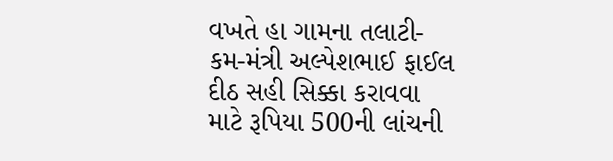વખતે હા ગામના તલાટી-કમ-મંત્રી અલ્પેશભાઈ ફાઈલ દીઠ સહી સિક્કા કરાવવા માટે રૂપિયા 500ની લાંચની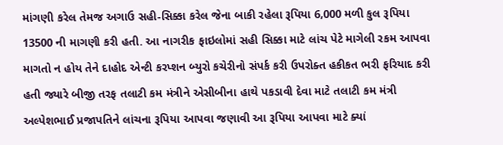માંગણી કરેલ તેમજ અગાઉ સહી-સિક્કા કરેલ જેના બાકી રહેલા રૂપિયા 6,000 મળી કુલ રૂપિયા 13500 ની માગણી કરી હતી. આ નાગરીક ફાઇલોમાં સહી સિક્કા માટે લાંચ પેટે માગેલી રકમ આપવા માગતો ન હોય તેને દાહોદ એન્ટી કરપ્શન બ્યુરો કચેરીનો સંપર્ક કરી ઉપરોક્ત હકીકત ભરી ફરિયાદ કરી હતી જ્યારે બીજી તરફ તલાટી કમ મંત્રીને એસીબીના હાથે પકડાવી દેવા માટે તલાટી કમ મંત્રી અલ્પેશભાઈ પ્રજાપતિને લાંચના રૂપિયા આપવા જણાવી આ રૂપિયા આપવા માટે ક્યાં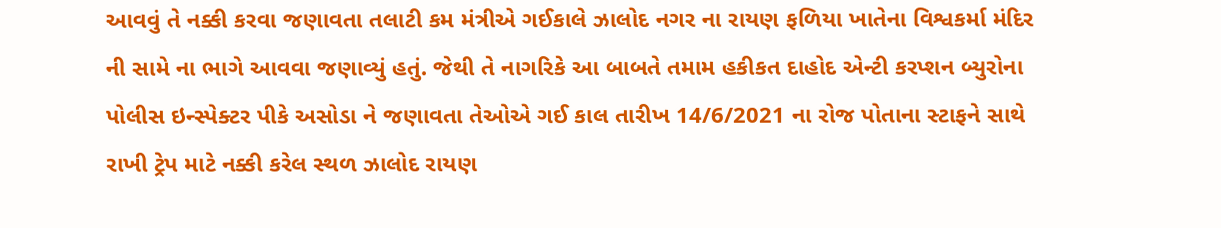આવવું તે નક્કી કરવા જણાવતા તલાટી કમ મંત્રીએ ગઈકાલે ઝાલોદ નગર ના રાયણ ફળિયા ખાતેના વિશ્વકર્મા મંદિર ની સામે ના ભાગે આવવા જણાવ્યું હતું. જેથી તે નાગરિકે આ બાબતે તમામ હકીકત દાહોદ એન્ટી કરપ્શન બ્યુરોના પોલીસ ઇન્સ્પેક્ટર પીકે અસોડા ને જણાવતા તેઓએ ગઈ કાલ તારીખ 14/6/2021 ના રોજ પોતાના સ્ટાફને સાથે રાખી ટ્રેપ માટે નક્કી કરેલ સ્થળ ઝાલોદ રાયણ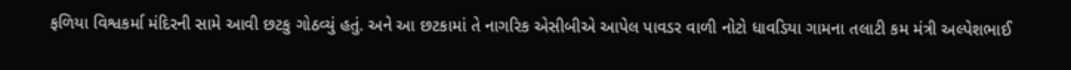ફળિયા વિશ્વકર્મા મંદિરની સામે આવી છટકુ ગોઠવ્યું હતું. અને આ છટકામાં તે નાગરિક એસીબીએ આપેલ પાવડર વાળી નોટો ધાવડિયા ગામના તલાટી કમ મંત્રી અલ્પેશભાઈ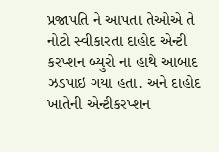પ્રજાપતિ ને આપતા તેઓએ તે નોટો સ્વીકારતા દાહોદ એન્ટી કરપ્શન બ્યુરો ના હાથે આબાદ ઝડપાઇ ગયા હતા. અને દાહોદ ખાતેની એન્ટીકરપ્શન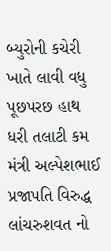બ્યુરોની કચેરી ખાતે લાવી વધુ પૂછપરછ હાથ ધરી તલાટી કમ મંત્રી અલ્પેશભાઈ પ્રજાપતિ વિરુદ્ધ લાંચરુશવત નો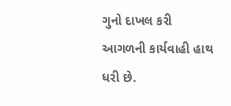ગુનો દાખલ કરી આગળની કાર્યવાહી હાથ ધરી છે.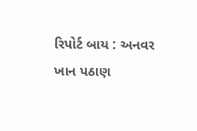રિપોર્ટ બાય : અનવર ખાન પઠાણ